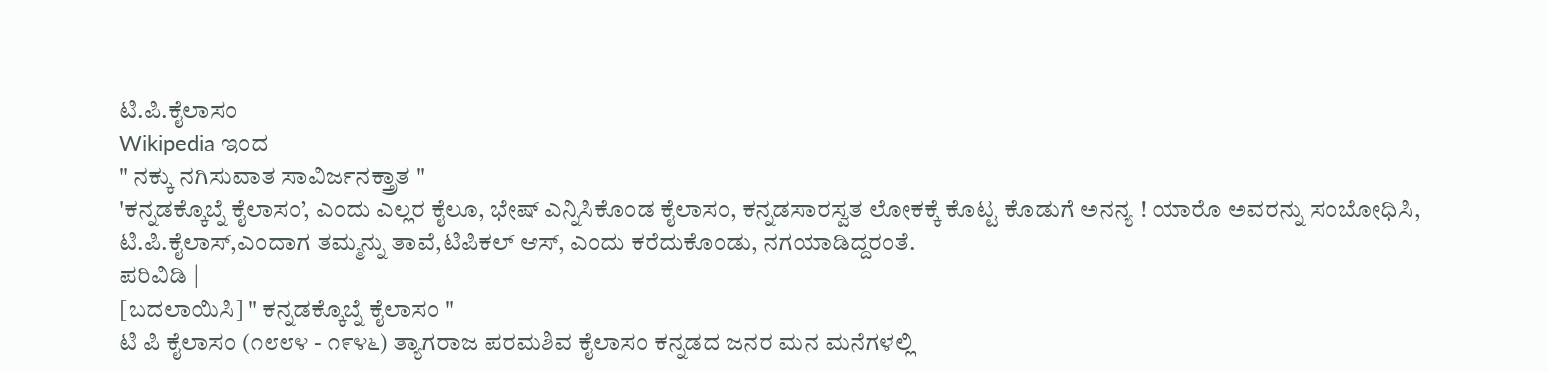ಟಿ.ಪಿ.ಕೈಲಾಸಂ
Wikipedia ಇಂದ
" ನಕ್ಕು ನಗಿಸುವಾತ ಸಾವಿರ್ಜನಕ್ತ್ರಾತ "
'ಕನ್ನಡಕ್ಕೊಬ್ನೆ ಕೈಲಾಸಂ’, ಎಂದು ಎಲ್ಲರ ಕೈಲೂ, ಭೇಷ್ ಎನ್ನಿಸಿಕೊಂಡ ಕೈಲಾಸಂ, ಕನ್ನಡಸಾರಸ್ವತ ಲೋಕಕ್ಕೆ ಕೊಟ್ಟ ಕೊಡುಗೆ ಅನನ್ಯ ! ಯಾರೊ ಅವರನ್ನು ಸಂಬೋಧಿಸಿ, ಟಿ.ಪಿ.ಕೈಲಾಸ್,ಎಂದಾಗ ತಮ್ಮನ್ನು ತಾವೆ,ಟಿಪಿಕಲ್ ಆಸ್, ಎಂದು ಕರೆದುಕೊಂಡು, ನಗಯಾಡಿದ್ದರಂತೆ.
ಪರಿವಿಡಿ |
[ಬದಲಾಯಿಸಿ] " ಕನ್ನಡಕ್ಕೊಬ್ನೆ ಕೈಲಾಸಂ "
ಟಿ ಪಿ ಕೈಲಾಸಂ (೧೮೮೪ - ೧೯೪೬) ತ್ಯಾಗರಾಜ ಪರಮಶಿವ ಕೈಲಾಸಂ ಕನ್ನಡದ ಜನರ ಮನ ಮನೆಗಳಲ್ಲಿ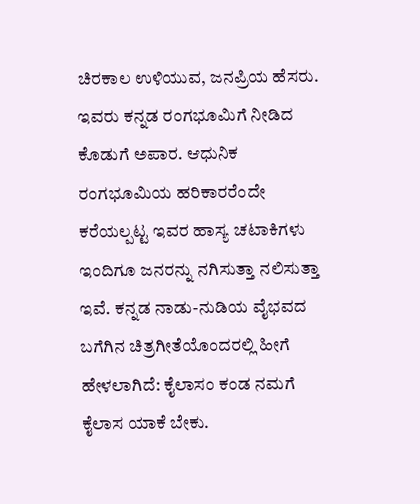ಚಿರಕಾಲ ಉಳಿಯುವ, ಜನಪ್ರಿಯ ಹೆಸರು. ಇವರು ಕನ್ನಡ ರಂಗಭೂಮಿಗೆ ನೀಡಿದ ಕೊಡುಗೆ ಅಪಾರ. ಆಧುನಿಕ ರಂಗಭೂಮಿಯ ಹರಿಕಾರರೆಂದೇ ಕರೆಯಲ್ಪಟ್ಟ ಇವರ ಹಾಸ್ಯ ಚಟಾಕಿಗಳು ಇಂದಿಗೂ ಜನರನ್ನು ನಗಿಸುತ್ತಾ ನಲಿಸುತ್ತಾ ಇವೆ. ಕನ್ನಡ ನಾಡು-ನುಡಿಯ ವೈಭವದ ಬಗೆಗಿನ ಚಿತ್ರಗೀತೆಯೊಂದರಲ್ಲಿ ಹೀಗೆ ಹೇಳಲಾಗಿದೆ: ಕೈಲಾಸಂ ಕಂಡ ನಮಗೆ ಕೈಲಾಸ ಯಾಕೆ ಬೇಕು.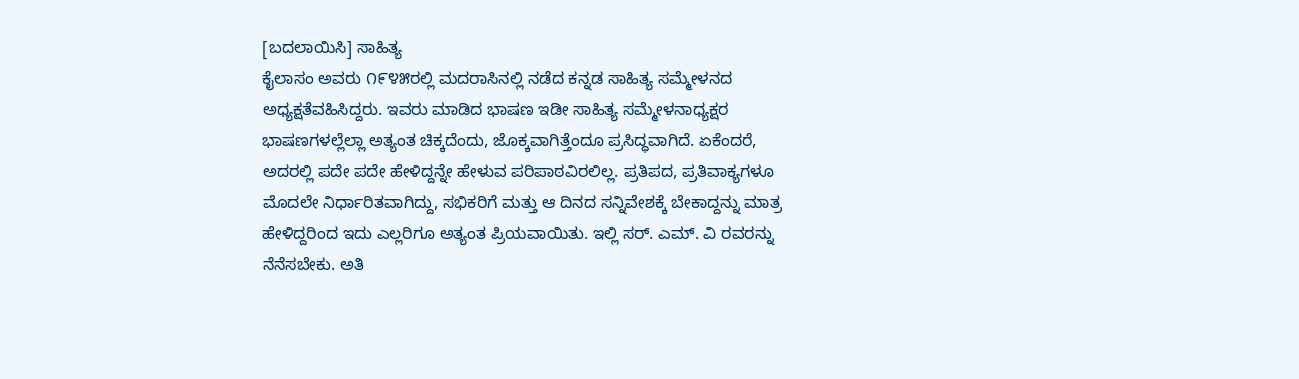[ಬದಲಾಯಿಸಿ] ಸಾಹಿತ್ಯ
ಕೈಲಾಸಂ ಅವರು ೧೯೪೫ರಲ್ಲಿ ಮದರಾಸಿನಲ್ಲಿ ನಡೆದ ಕನ್ನಡ ಸಾಹಿತ್ಯ ಸಮ್ಮೇಳನದ ಅಧ್ಯಕ್ಷತೆವಹಿಸಿದ್ದರು. ಇವರು ಮಾಡಿದ ಭಾಷಣ ಇಡೀ ಸಾಹಿತ್ಯ ಸಮ್ಮೇಳನಾಧ್ಯಕ್ಷರ ಭಾಷಣಗಳಲ್ಲೆಲ್ಲಾ ಅತ್ಯಂತ ಚಿಕ್ಕದೆಂದು, ಜೊಕ್ಕವಾಗಿತ್ತೆಂದೂ ಪ್ರಸಿದ್ಧವಾಗಿದೆ. ಏಕೆಂದರೆ, ಅದರಲ್ಲಿ ಪದೇ ಪದೇ ಹೇಳಿದ್ದನ್ನೇ ಹೇಳುವ ಪರಿಪಾಠವಿರಲಿಲ್ಲ. ಪ್ರತಿಪದ, ಪ್ರತಿವಾಕ್ಯಗಳೂ ಮೊದಲೇ ನಿರ್ಧಾರಿತವಾಗಿದ್ದು, ಸಭಿಕರಿಗೆ ಮತ್ತು ಆ ದಿನದ ಸನ್ನಿವೇಶಕ್ಕೆ ಬೇಕಾದ್ದನ್ನು ಮಾತ್ರ ಹೇಳಿದ್ದರಿಂದ ಇದು ಎಲ್ಲರಿಗೂ ಅತ್ಯಂತ ಪ್ರಿಯವಾಯಿತು. ಇಲ್ಲಿ ಸರ್. ಎಮ್. ವಿ ರವರನ್ನು ನೆನೆಸಬೇಕು. ಅತಿ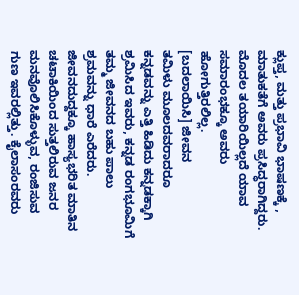ಕ್ಲುಪ್ತ, ಮತ್ತು ಪ್ರಭಾವಿ ಭಾಷಣಕ್ಕೆ , ಮಾತುಕತೆಗೆ ಅವರು ಪ್ರಸಿದ್ಧರಾಗಿದ್ದರು. ಮೊದಲ ತಯಾರಿಯಿಲ್ಲದೆ ಯಾವ ಸಮಾರಂಭಕ್ಕೂ ಅವರು ಹೋಗುತ್ತಿರಲಿಲ್ಲ.
[ಬದಲಾಯಿಸಿ] ಜೀವನ
ತಮಿಳು ಮೂಲದವರಾದರೂ ಕನ್ನಡವನ್ನು ಎತ್ತಿ ಹಿಡಿದು ಕನ್ನಡಕ್ಕಾಗಿ ಶ್ರಮಿಸಿದ ಇವರು, ಕನ್ನಡ ರಂಗಭೂಮಿಗೆ ತಮ್ಮ ಜೀವನದ ಬಹು ಪಾಲು ಶ್ರಮವನ್ನು ಧಾರೆ ಎರೆದರು. ಜೀವನದುದ್ದಕ್ಕೂ ಹಾಸ್ಯಭರಿತ ಮಾತಿನ ಚಟಾಕಿಯಿಂದ ಸುತ್ತಲಿರುವ ಜನರ ಮನವೊಲಿಸಿಕೊಳ್ಳುವ, ರಂಜಿಸುವ ಗುಣ ಇವರಲ್ಲಿತ್ತು. ಕೈಲಾಸಂರವರು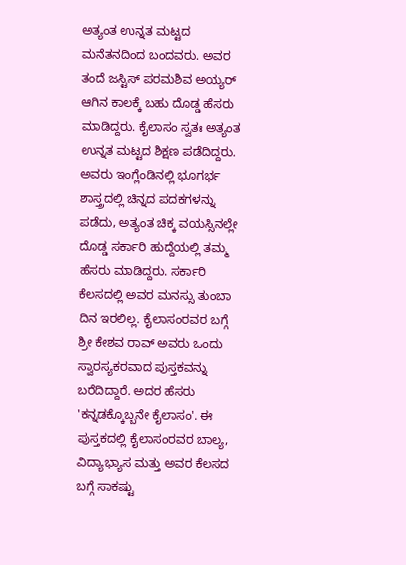ಅತ್ಯಂತ ಉನ್ನತ ಮಟ್ಟದ ಮನೆತನದಿಂದ ಬಂದವರು. ಅವರ ತಂದೆ ಜಸ್ಟಿಸ್ ಪರಮಶಿವ ಅಯ್ಯರ್ ಆಗಿನ ಕಾಲಕ್ಕೆ ಬಹು ದೊಡ್ಡ ಹೆಸರು ಮಾಡಿದ್ದರು. ಕೈಲಾಸಂ ಸ್ವತಃ ಅತ್ಯಂತ ಉನ್ನತ ಮಟ್ಟದ ಶಿಕ್ಷಣ ಪಡೆದಿದ್ದರು. ಅವರು ಇಂಗ್ಲೆಂಡಿನಲ್ಲಿ ಭೂಗರ್ಭ ಶಾಸ್ತ್ರದಲ್ಲಿ ಚಿನ್ನದ ಪದಕಗಳನ್ನು ಪಡೆದು, ಅತ್ಯಂತ ಚಿಕ್ಕ ವಯಸ್ಸಿನಲ್ಲೇ ದೊಡ್ಡ ಸರ್ಕಾರಿ ಹುದ್ದೆಯಲ್ಲಿ ತಮ್ಮ ಹೆಸರು ಮಾಡಿದ್ದರು. ಸರ್ಕಾರಿ ಕೆಲಸದಲ್ಲಿ ಅವರ ಮನಸ್ಸು ತುಂಬಾ ದಿನ ಇರಲಿಲ್ಲ. ಕೈಲಾಸಂರವರ ಬಗ್ಗೆ ಶ್ರೀ ಕೇಶವ ರಾವ್ ಅವರು ಒಂದು ಸ್ವಾರಸ್ಯಕರವಾದ ಪುಸ್ತಕವನ್ನು ಬರೆದಿದ್ದಾರೆ. ಅದರ ಹೆಸರು 'ಕನ್ನಡಕ್ಕೊಬ್ಬನೇ ಕೈಲಾಸಂ'. ಈ ಪುಸ್ತಕದಲ್ಲಿ ಕೈಲಾಸಂರವರ ಬಾಲ್ಯ, ವಿದ್ಯಾಭ್ಯಾಸ ಮತ್ತು ಅವರ ಕೆಲಸದ ಬಗ್ಗೆ ಸಾಕಷ್ಟು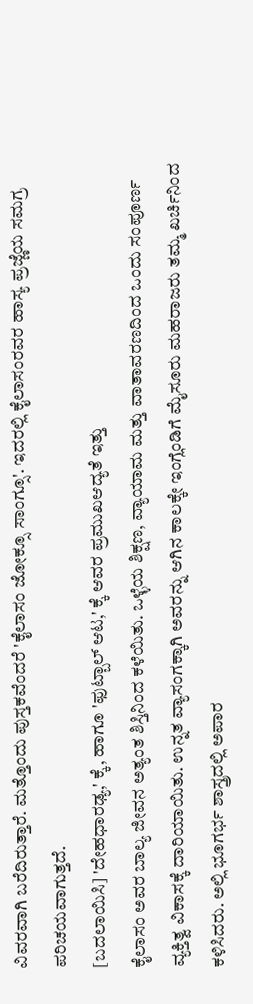ವಿವರವಾಗಿ ಬರೆದಿರುತ್ತಾರೆ. ಮತ್ತೊಂದು ಪುಸ್ತಕವೆಂದರೆ 'ಕೈಲಾಸಂ ಜೋಕ್ಸೂ ಸಾಂಗ್ಸೂ'. ಇದರಲ್ಲಿ ಕೈಲಾಸಂರವರ ಹಾಸ್ಯ ಪ್ರಜ್ಣೆಯ ಸಮಗ್ರ ಪರಿಚಯವಾಗುತ್ತದೆ.
[ಬದಲಾಯಿಸಿ] 'ದೇಹಧಾರಢ್ಯ,' ಕ್ಕೆ, ಹಾಗೂ 'ಫುಟ್ಬಾಲ್ ಆಟ,' ಕ್ಕೆ ಆವರ ಪ್ರಮುಖಆದ್ಯತೆ ಇತ್ತು
ಕೈಲಾಸಂ ಅವರ ಬಾಲ್ಯ ಜೀವನ ಅತ್ಯಂತ ಶಿಸ್ತಿನಿಂದ ಕಳೆಯಿತು. ಒಳ್ಳೆಯ ಶಿಕ್ಷಣ, ವ್ಯಾಯಾಮ ಮತ್ತು ವಾತಾವರಣದಿಂದ ಒಂದು ಸಂಪೂರ್ಣ ವ್ಯಕ್ತಿತ್ವ ವಿಕಾಸಕ್ಕೆ ದಾರಿಯಾಯಿತು. ಉನ್ನತ ವ್ಯಾಸಂಗಕ್ಕಾಗಿ ಅವರನ್ನು ಆಗಿನ ಕಾಲಕ್ಕೇ ಇಂಗ್ಲೆಂಡಿಗೆ ಮೈಸೂರು ಮಹರಾಜರು ತಮ್ಮ ಖರ್ಚಿನಿಂದ ಕಳಿಸಿದರು. ಅಲ್ಲಿ ಭೂಗರ್ಭ ಶಾಸ್ತ್ರದಲ್ಲಿ ಅಪಾರ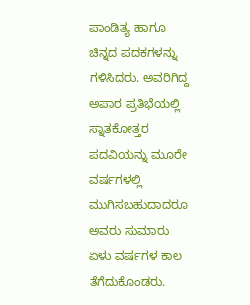ಪಾಂಡಿತ್ಯ ಹಾಗೂ ಚಿನ್ನದ ಪದಕಗಳನ್ನು ಗಳಿಸಿದರು. ಅವರಿಗಿದ್ದ ಅಪಾರ ಪ್ರತಿಭೆಯಲ್ಲಿ ಸ್ನಾತಕೋತ್ತರ ಪದವಿಯನ್ನು ಮೂರೇ ವರ್ಷಗಳಲ್ಲಿ ಮುಗಿಸಬಹುದಾದರೂ ಅವರು ಸುಮಾರು ಏಳು ವರ್ಷಗಳ ಕಾಲ ತೆಗೆದುಕೊಂಡರು.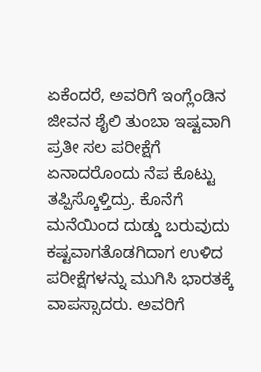ಏಕೆಂದರೆ, ಅವರಿಗೆ ಇಂಗ್ಲೆಂಡಿನ ಜೀವನ ಶೈಲಿ ತುಂಬಾ ಇಷ್ಟವಾಗಿ ಪ್ರತೀ ಸಲ ಪರೀಕ್ಷೆಗೆ ಏನಾದರೊಂದು ನೆಪ ಕೊಟ್ಟು ತಪ್ಪಿಸ್ಕೊಳ್ತಿದ್ರು. ಕೊನೆಗೆ ಮನೆಯಿಂದ ದುಡ್ಡು ಬರುವುದು ಕಷ್ಟವಾಗತೊಡಗಿದಾಗ ಉಳಿದ ಪರೀಕ್ಷೆಗಳನ್ನು ಮುಗಿಸಿ ಭಾರತಕ್ಕೆ ವಾಪಸ್ಸಾದರು. ಅವರಿಗೆ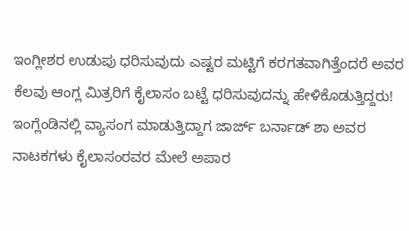ಇಂಗ್ಲೀಶರ ಉಡುಪು ಧರಿಸುವುದು ಎಷ್ಟರ ಮಟ್ಟಿಗೆ ಕರಗತವಾಗಿತ್ತೆಂದರೆ ಅವರ ಕೆಲವು ಆಂಗ್ಲ ಮಿತ್ರರಿಗೆ ಕೈಲಾಸಂ ಬಟ್ಟೆ ಧರಿಸುವುದನ್ನು ಹೇಳಿಕೊಡುತ್ತಿದ್ದರು! ಇಂಗ್ಲೆಂಡಿನಲ್ಲಿ ವ್ಯಾಸಂಗ ಮಾಡುತ್ತಿದ್ದಾಗ ಜಾರ್ಜ್ ಬರ್ನಾಡ್ ಶಾ ಅವರ ನಾಟಕಗಳು ಕೈಲಾಸಂರವರ ಮೇಲೆ ಅಪಾರ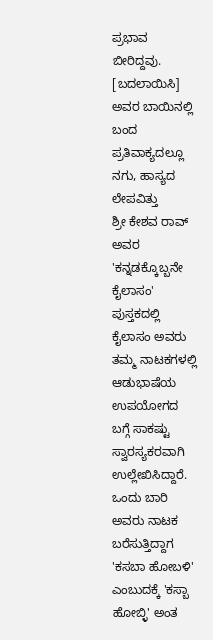ಪ್ರಭಾವ ಬೀರಿದ್ದವು.
[ಬದಲಾಯಿಸಿ] ಅವರ ಬಾಯಿನಲ್ಲಿ ಬಂದ ಪ್ರತಿವಾಕ್ಯದಲ್ಲೂ ನಗು, ಹಾಸ್ಯದ ಲೇಪವಿತ್ತು
ಶ್ರೀ ಕೇಶವ ರಾವ್ ಅವರ 'ಕನ್ನಡಕ್ಕೊಬ್ಬನೇ ಕೈಲಾಸಂ' ಪುಸ್ತಕದಲ್ಲಿ ಕೈಲಾಸಂ ಅವರು ತಮ್ಮ ನಾಟಕಗಳಲ್ಲಿ ಆಡುಭಾಷೆಯ ಉಪಯೋಗದ ಬಗ್ಗೆ ಸಾಕಷ್ಟು ಸ್ವಾರಸ್ಯಕರವಾಗಿ ಉಲ್ಲೇಖಿಸಿದ್ದಾರೆ. ಒಂದು ಬಾರಿ ಅವರು ನಾಟಕ ಬರೆಸುತ್ತಿದ್ದಾಗ 'ಕಸಬಾ ಹೋಬಳಿ' ಎಂಬುದಕ್ಕೆ 'ಕಸ್ಬಾ ಹೋಬ್ಳಿ' ಅಂತ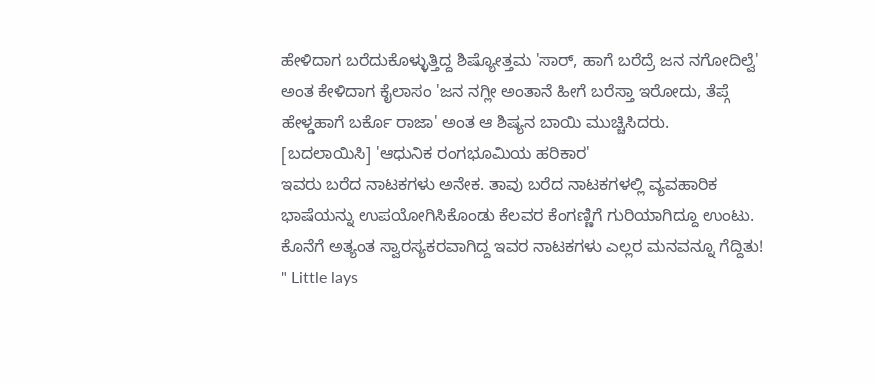ಹೇಳಿದಾಗ ಬರೆದುಕೊಳ್ಳುತ್ತಿದ್ದ ಶಿಷ್ಯೋತ್ತಮ 'ಸಾರ್, ಹಾಗೆ ಬರೆದ್ರೆ ಜನ ನಗೋದಿಲ್ವೆ' ಅಂತ ಕೇಳಿದಾಗ ಕೈಲಾಸಂ 'ಜನ ನಗ್ಲೀ ಅಂತಾನೆ ಹೀಗೆ ಬರೆಸ್ತಾ ಇರೋದು, ತೆಪ್ಗೆ ಹೇಳ್ಡಹಾಗೆ ಬರ್ಕೊ ರಾಜಾ' ಅಂತ ಆ ಶಿಷ್ಯನ ಬಾಯಿ ಮುಚ್ಚಿಸಿದರು.
[ಬದಲಾಯಿಸಿ] 'ಆಧುನಿಕ ರಂಗಭೂಮಿಯ ಹರಿಕಾರ'
ಇವರು ಬರೆದ ನಾಟಕಗಳು ಅನೇಕ. ತಾವು ಬರೆದ ನಾಟಕಗಳಲ್ಲಿ ವ್ಯವಹಾರಿಕ ಭಾಷೆಯನ್ನು ಉಪಯೋಗಿಸಿಕೊಂಡು ಕೆಲವರ ಕೆಂಗಣ್ಣಿಗೆ ಗುರಿಯಾಗಿದ್ದೂ ಉಂಟು. ಕೊನೆಗೆ ಅತ್ಯಂತ ಸ್ವಾರಸ್ಯಕರವಾಗಿದ್ದ ಇವರ ನಾಟಕಗಳು ಎಲ್ಲರ ಮನವನ್ನೂ ಗೆದ್ದಿತು! " Little lays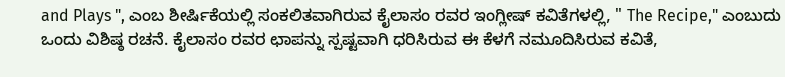and Plays ", ಎಂಬ ಶೀರ್ಷಿಕೆಯಲ್ಲಿ ಸಂಕಲಿತವಾಗಿರುವ ಕೈಲಾಸಂ ರವರ ಇಂಗ್ಲೀಷ್ ಕವಿತೆಗಳಲ್ಲಿ, " The Recipe," ಎಂಬುದು ಒಂದು ವಿಶಿಷ್ಠ ರಚನೆ. ಕೈಲಾಸಂ ರವರ ಛಾಪನ್ನು ಸ್ಪಷ್ಟವಾಗಿ ಧರಿಸಿರುವ ಈ ಕೆಳಗೆ ನಮೂದಿಸಿರುವ ಕವಿತೆ,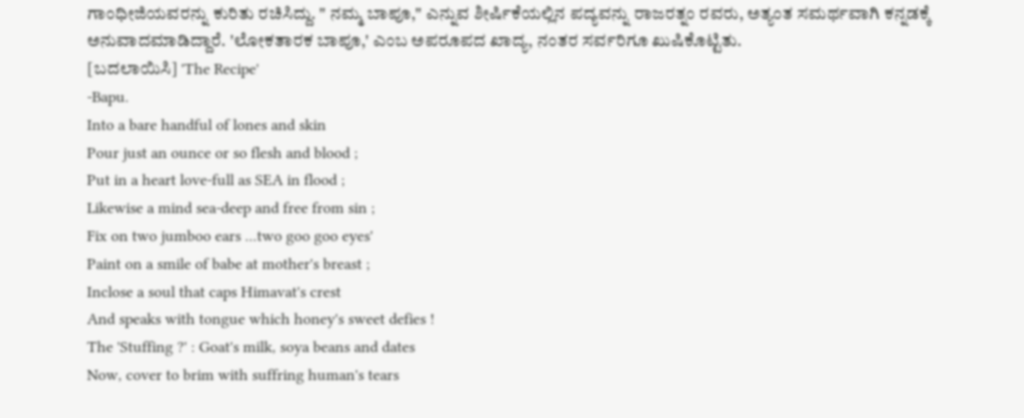ಗಾಂಧೀಜಿಯವರನ್ನು ಕುರಿತು ರಚಿಸಿದ್ದು. " ನಮ್ಮ ಬಾಪೂ," ಎನ್ನುವ ಶೀರ್ಷಿಕೆಯಲ್ಲಿನ ಪದ್ಯವನ್ನು ರಾಜರತ್ನಂ ರವರು, ಅತ್ಯಂತ ಸಮರ್ಥವಾಗಿ ಕನ್ನಡಕ್ಕೆ ಅನುವಾದಮಾಡಿದ್ದಾರೆ. 'ಲೋಕತಾರಕ ಬಾಪೂ,' ಎಂಬ ಅಪರೂಪದ ಖಾದ್ಯ, ನಂತರ ಸರ್ವರಿಗೂ ಖುಷಿಕೊಟ್ಟಿತು.
[ಬದಲಾಯಿಸಿ] 'The Recipe'
-Bapu.
Into a bare handful of lones and skin
Pour just an ounce or so flesh and blood ;
Put in a heart love-full as SEA in flood ;
Likewise a mind sea-deep and free from sin ;
Fix on two jumboo ears ...two goo goo eyes'
Paint on a smile of babe at mother's breast ;
Inclose a soul that caps Himavat's crest
And speaks with tongue which honey's sweet defies !
The 'Stuffing ?' : Goat's milk, soya beans and dates
Now, cover to brim with suffring human's tears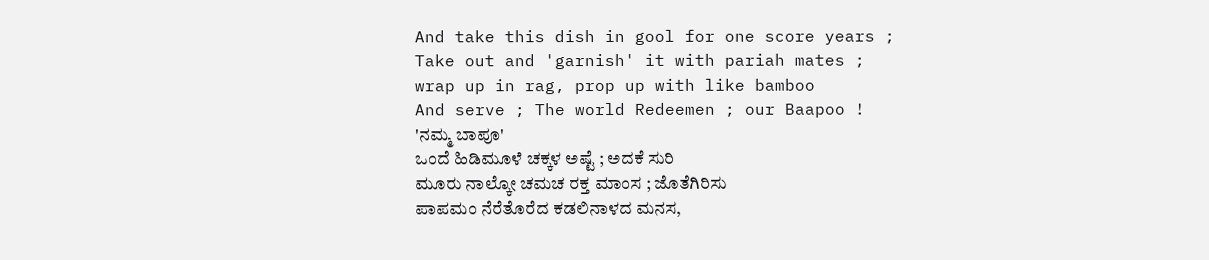And take this dish in gool for one score years ;
Take out and 'garnish' it with pariah mates ;
wrap up in rag, prop up with like bamboo
And serve ; The world Redeemen ; our Baapoo !
'ನಮ್ಮ ಬಾಪೂ'
ಒಂದೆ ಹಿಡಿಮೂಳೆ ಚಕ್ಕಳ ಅಷ್ಟೆ ; ಅದಕೆ ಸುರಿ
ಮೂರು ನಾಲ್ಕೋ ಚಮಚ ರಕ್ತ ಮಾಂಸ ; ಜೊತೆಗಿರಿಸು
ಪಾಪಮಂ ನೆರೆತೊರೆದ ಕಡಲಿನಾಳದ ಮನಸ,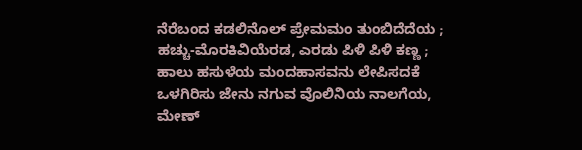ನೆರೆಬಂದ ಕಡಲಿನೊಲ್ ಪ್ರೇಮಮಂ ತುಂಬಿದೆದೆಯ ;
ಹಚ್ಚು-ಮೊರಕಿವಿಯೆರಡ, ಎರಡು ಪಿಳಿ ಪಿಳಿ ಕಣ್ಣ ;
ಹಾಲು ಹಸುಳೆಯ ಮಂದಹಾಸವನು ಲೇಪಿಸದಕೆ
ಒಳಗಿರಿಸು ಜೇನು ನಗುವ ವೊಲಿನಿಯ ನಾಲಗೆಯ,
ಮೇಣ್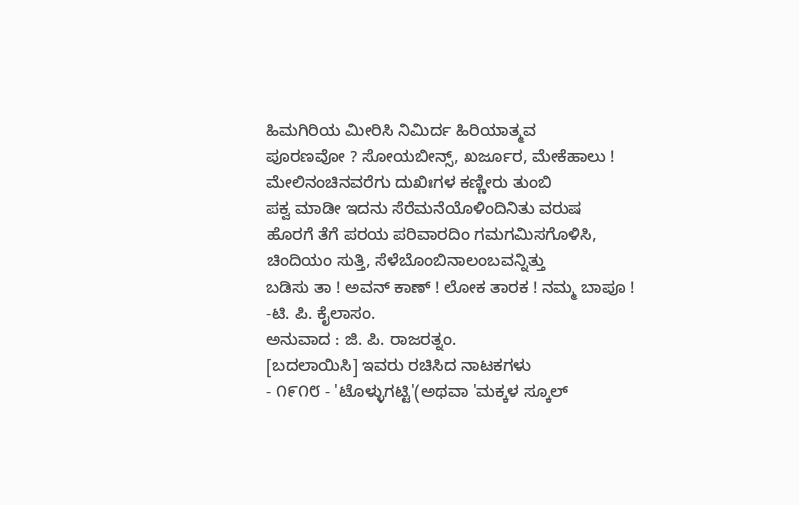ಹಿಮಗಿರಿಯ ಮೀರಿಸಿ ನಿಮಿರ್ದ ಹಿರಿಯಾತ್ಮವ
ಪೂರಣವೋ ? ಸೋಯಬೀನ್ಸ್, ಖರ್ಜೂರ, ಮೇಕೆಹಾಲು !
ಮೇಲಿನಂಚಿನವರೆಗು ದುಖಿಃಗಳ ಕಣ್ಣೀರು ತುಂಬಿ
ಪಕ್ವ ಮಾಡೀ ಇದನು ಸೆರೆಮನೆಯೊಳಿಂದಿನಿತು ವರುಷ
ಹೊರಗೆ ತೆಗೆ ಪರಯ ಪರಿವಾರದಿಂ ಗಮಗಮಿಸಗೊಳಿಸಿ,
ಚಿಂದಿಯಂ ಸುತ್ತಿ, ಸೆಳೆಬೊಂಬಿನಾಲಂಬವನ್ನಿತ್ತು
ಬಡಿಸು ತಾ ! ಅವನ್ ಕಾಣ್ ! ಲೋಕ ತಾರಕ ! ನಮ್ಮ ಬಾಪೂ !
-ಟಿ. ಪಿ. ಕೈಲಾಸಂ.
ಅನುವಾದ : ಜಿ. ಪಿ. ರಾಜರತ್ನಂ.
[ಬದಲಾಯಿಸಿ] ಇವರು ರಚಿಸಿದ ನಾಟಕಗಳು
- ೧೯೧೮ - 'ಟೊಳ್ಳುಗಟ್ಟಿ'(ಅಥವಾ 'ಮಕ್ಕಳ ಸ್ಕೂಲ್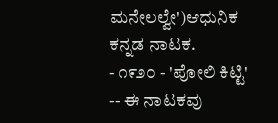ಮನೇಲಲ್ವೇ')ಆಧುನಿಕ ಕನ್ನಡ ನಾಟಕ.
- ೧೯೨೦ - 'ಪೋಲಿ ಕಿಟ್ಟಿ' -- ಈ ನಾಟಕವು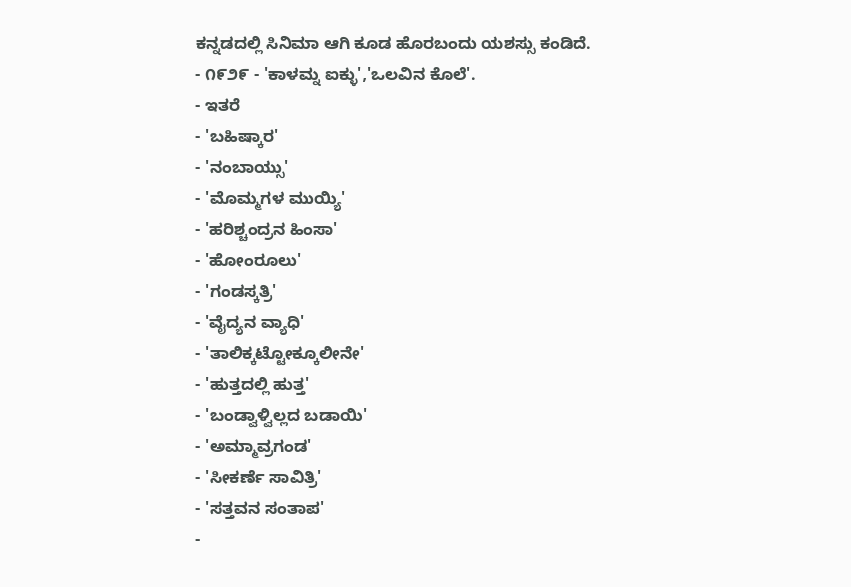ಕನ್ನಡದಲ್ಲಿ ಸಿನಿಮಾ ಆಗಿ ಕೂಡ ಹೊರಬಂದು ಯಶಸ್ಸು ಕಂಡಿದೆ.
- ೧೯೨೯ - 'ಕಾಳಮ್ನ ಐಕ್ಳು','ಒಲವಿನ ಕೊಲೆ'.
- ಇತರೆ
- 'ಬಹಿಷ್ಕಾರ'
- 'ನಂಬಾಯ್ಸು'
- 'ಮೊಮ್ಮಗಳ ಮುಯ್ಯಿ'
- 'ಹರಿಶ್ಚಂದ್ರನ ಹಿಂಸಾ'
- 'ಹೋಂರೂಲು'
- 'ಗಂಡಸ್ಕತ್ರಿ'
- 'ವೈದ್ಯನ ವ್ಯಾಧಿ'
- 'ತಾಲಿಕ್ಕಟ್ಟೋಕ್ಕೂಲೀನೇ'
- 'ಹುತ್ತದಲ್ಲಿ ಹುತ್ತ'
- 'ಬಂಡ್ವಾಳ್ವಿಲ್ಲದ ಬಡಾಯಿ'
- 'ಅಮ್ಮಾವ್ರಗಂಡ'
- 'ಸೀಕರ್ಣೆ ಸಾವಿತ್ರಿ'
- 'ಸತ್ತವನ ಸಂತಾಪ'
-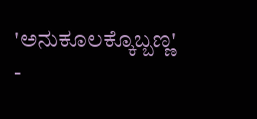'ಅನುಕೂಲಕ್ಕೊಬ್ಬಣ್ಣ'
-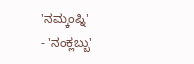'ನಮ್ಕಂಪ್ನಿ'
- 'ನಂಕ್ಲಬ್ಬು'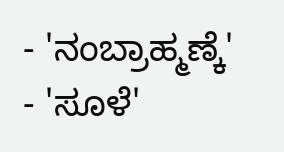- 'ನಂಬ್ರಾಹ್ಮಣ್ಕೆ'
- 'ಸೂಳೆ'